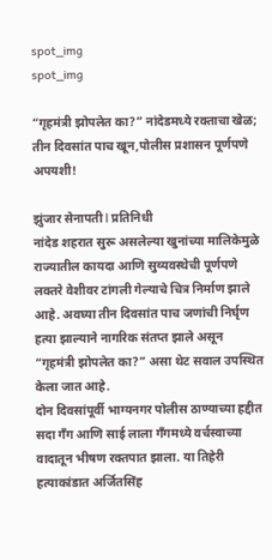spot_img
spot_img

“गृहमंत्री झोपलेत का?” नांदेडमध्ये रक्ताचा खेळ; तीन दिवसांत पाच खून,पोलीस प्रशासन पूर्णपणे अपयशी!

झुंजार सेनापती l प्रतिनिधी
नांदेड शहरात सुरू असलेल्या खुनांच्या मालिकेमुळे राज्यातील कायदा आणि सुव्यवस्थेची पूर्णपणे लक्तरे वेशीवर टांगली गेल्याचे चित्र निर्माण झाले आहे. अवघ्या तीन दिवसांत पाच जणांची निर्घृण हत्या झाल्याने नागरिक संतप्त झाले असून “गृहमंत्री झोपलेत का?” असा थेट सवाल उपस्थित केला जात आहे.
दोन दिवसांपूर्वी भाग्यनगर पोलीस ठाण्याच्या हद्दीत सदा गँग आणि साई लाला गँगमध्ये वर्चस्वाच्या वादातून भीषण रक्तपात झाला. या तिहेरी हत्याकांडात अर्जितसिंह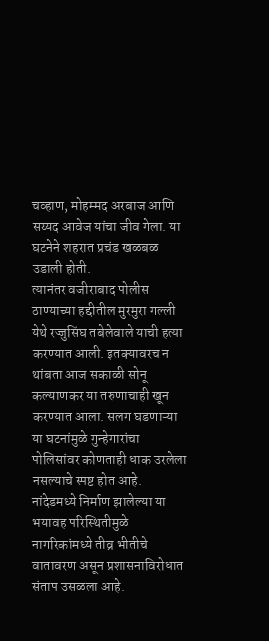चव्हाण, मोहम्मद अरबाज आणि सय्यद आवेज यांचा जीव गेला. या घटनेने शहरात प्रचंड खळबळ उडाली होती.
त्यानंतर वजीराबाद पोलीस ठाण्याच्या हद्दीतील मुरमुरा गल्ली येथे रज्जुसिंघ तबेलेवाले याची हत्या करण्यात आली. इतक्यावरच न थांबता आज सकाळी सोनू कल्याणकर या तरुणाचाही खून करण्यात आला. सलग घडणाऱ्या या घटनांमुळे गुन्हेगारांचा पोलिसांवर कोणताही धाक उरलेला नसल्याचे स्पष्ट होत आहे.
नांदेडमध्ये निर्माण झालेल्या या भयावह परिस्थितीमुळे नागरिकांमध्ये तीव्र भीतीचे वातावरण असून प्रशासनाविरोधात संताप उसळला आहे.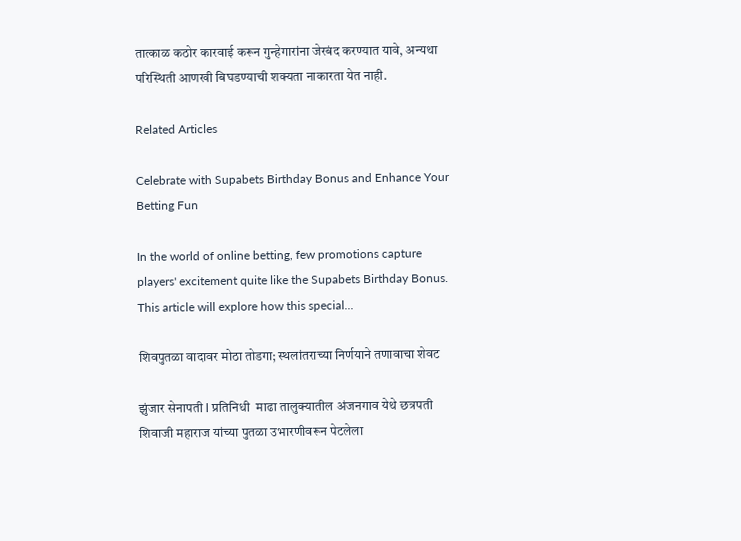तात्काळ कठोर कारवाई करून गुन्हेगारांना जेरबंद करण्यात यावे, अन्यथा परिस्थिती आणखी बिघडण्याची शक्यता नाकारता येत नाही.

Related Articles

Celebrate with Supabets Birthday Bonus and Enhance Your Betting Fun

In the world of online betting, few promotions capture players' excitement quite like the Supabets Birthday Bonus. This article will explore how this special...

शिवपुतळा वादावर मोठा तोडगा; स्थलांतराच्या निर्णयाने तणावाचा शेवट

झुंजार सेनापती l प्रतिनिधी  माढा तालुक्यातील अंजनगाव येथे छत्रपती शिवाजी महाराज यांच्या पुतळा उभारणीवरून पेटलेला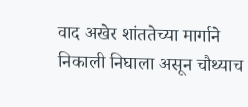वाद अखेर शांततेच्या मार्गाने निकाली निघाला असून चौथ्याच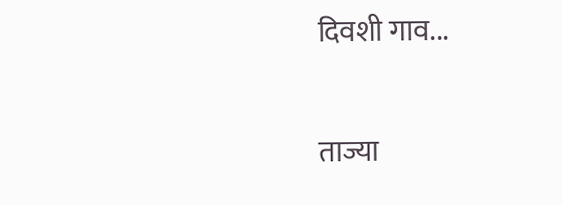दिवशी गाव...

ताज्या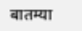बातम्या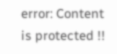error: Content is protected !!